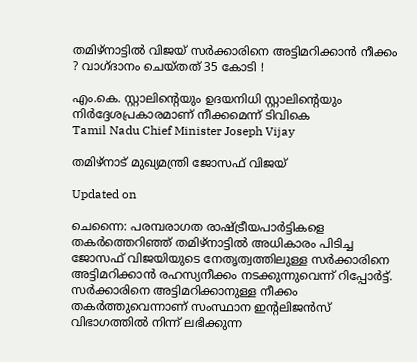തമിഴ്‌നാട്ടില്‍ വിജയ് സര്‍ക്കാരിനെ അട്ടിമറിക്കാന്‍ നീക്കം ? വാഗ്ദാനം ചെയ്തത് 35 കോടി !

എം.കെ. സ്റ്റാലിന്റെയും ഉദയനിധി സ്റ്റാലിന്റെയും നിര്‍ദ്ദേശപ്രകാരമാണ് നീക്കമെന്ന് ടിവികെ
Tamil Nadu Chief Minister Joseph Vijay

തമിഴ്‌നാട് മുഖ്യമന്ത്രി ജോസഫ് വിജയ്‌

Updated on

ചെന്നൈ: പരമ്പരാഗത രാഷ്ട്രീയപാര്‍ട്ടികളെ തകര്‍ത്തെറിഞ്ഞ് തമിഴ്‌നാട്ടില്‍ അധികാരം പിടിച്ച ജോസഫ് വിജയിയുടെ നേതൃത്വത്തിലുള്ള സര്‍ക്കാരിനെ അട്ടിമറിക്കാന്‍ രഹസ്യനീക്കം നടക്കുന്നുവെന്ന് റിപ്പോര്‍ട്ട്. സര്‍ക്കാരിനെ അട്ടിമറിക്കാനുള്ള നീക്കം തകര്‍ത്തുവെന്നാണ് സംസ്ഥാന ഇന്റലിജന്‍സ് വിഭാഗത്തില്‍ നിന്ന് ലഭിക്കുന്ന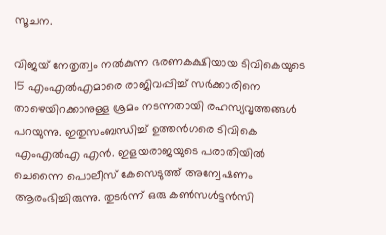സൂചന.

വിജയ് നേതൃത്വം നല്‍കുന്ന ഭരണകക്ഷിയായ ടിവികെയുടെ 15 എംഎല്‍എമാരെ രാജിവപ്പിച്ച് സര്‍ക്കാരിനെ താഴെയിറക്കാനുള്ള ശ്രമം നടന്നതായി രഹസ്യവൃത്തങ്ങള്‍ പറയുന്നു. ഇതുസംബന്ധിച്ച് ഉത്തന്‍ഗരെ ടിവികെ എംഎല്‍എ എന്‍. ഇളയരാജയുടെ പരാതിയില്‍ ചെന്നൈ പൊലീസ് കേസെടുത്ത് അന്വേഷണം ആരംഭിച്ചിരുന്നു. തുടര്‍ന്ന് ഒരു കണ്‍സള്‍ട്ടന്‍സി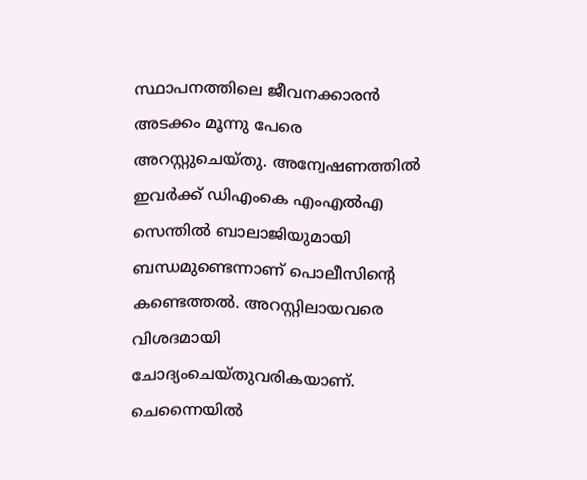സ്ഥാപനത്തിലെ ജീവനക്കാരന്‍ അടക്കം മൂന്നു പേരെ അറസ്റ്റുചെയ്തു. അന്വേഷണത്തില്‍ ഇവര്‍ക്ക് ഡിഎംകെ എംഎല്‍എ സെന്തില്‍ ബാലാജിയുമായി ബന്ധമുണ്ടെന്നാണ് പൊലീസിന്റെ കണ്ടെത്തല്‍. അറസ്റ്റിലായവരെ വിശദമായി ചോദ്യംചെയ്തുവരികയാണ്. ചെന്നൈയില്‍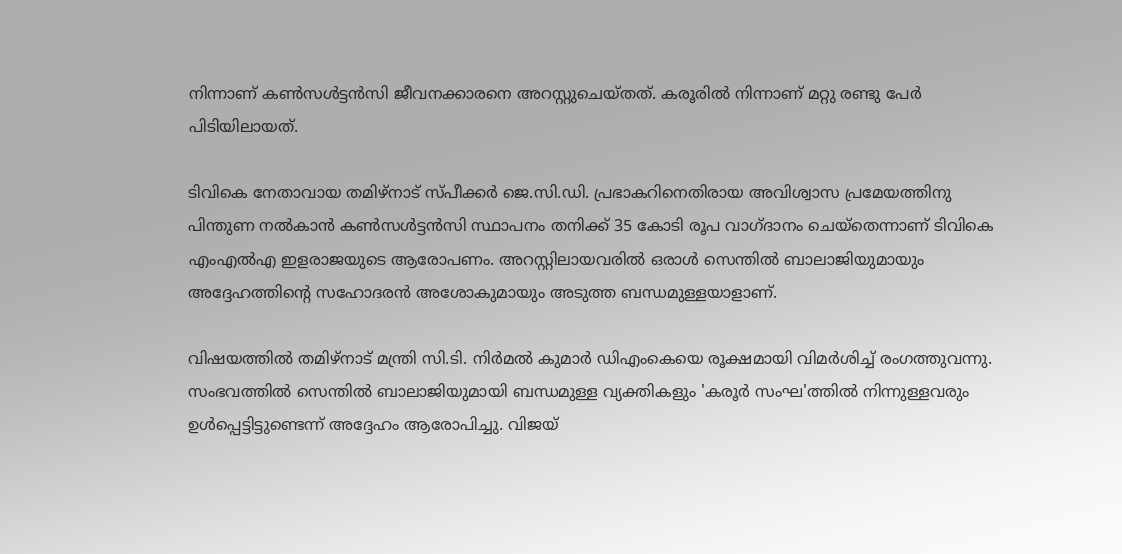നിന്നാണ് കണ്‍സള്‍ട്ടന്‍സി ജീവനക്കാരനെ അറസ്റ്റുചെയ്തത്. കരൂരില്‍ നിന്നാണ് മറ്റു രണ്ടു പേര്‍ പിടിയിലായത്.

ടിവികെ നേതാവായ തമിഴ്‌നാട് സ്പീക്കര്‍ ജെ.സി.ഡി. പ്രഭാകറിനെതിരായ അവിശ്വാസ പ്രമേയത്തിനു പിന്തുണ നല്‍കാന്‍ കണ്‍സള്‍ട്ടന്‍സി സ്ഥാപനം തനിക്ക് 35 കോടി രൂപ വാഗ്ദാനം ചെയ്‌തെന്നാണ് ടിവികെ എംഎല്‍എ ഇളരാജയുടെ ആരോപണം. അറസ്റ്റിലായവരില്‍ ഒരാള്‍ സെന്തില്‍ ബാലാജിയുമായും അദ്ദേഹത്തിന്റെ സഹോദരന്‍ അശോകുമായും അടുത്ത ബന്ധമുള്ളയാളാണ്.

വിഷയത്തില്‍ തമിഴ്‌നാട് മന്ത്രി സി.ടി. നിര്‍മല്‍ കുമാര്‍ ഡിഎംകെയെ രൂക്ഷമായി വിമര്‍ശിച്ച് രംഗത്തുവന്നു. സംഭവത്തില്‍ സെന്തില്‍ ബാലാജിയുമായി ബന്ധമുള്ള വ്യക്തികളും 'കരൂര്‍ സംഘ'ത്തില്‍ നിന്നുള്ളവരും ഉള്‍പ്പെട്ടിട്ടുണ്ടെന്ന് അദ്ദേഹം ആരോപിച്ചു. വിജയ്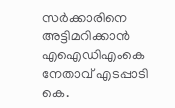സര്‍ക്കാരിനെ അട്ടിമറിക്കാന്‍ എഐഡിഎംകെ നേതാവ് എടപ്പാടി കെ.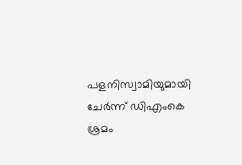പളനിസ്വാമിയുമായി ചേര്‍ന്ന് ഡിഎംകെ ശ്രമം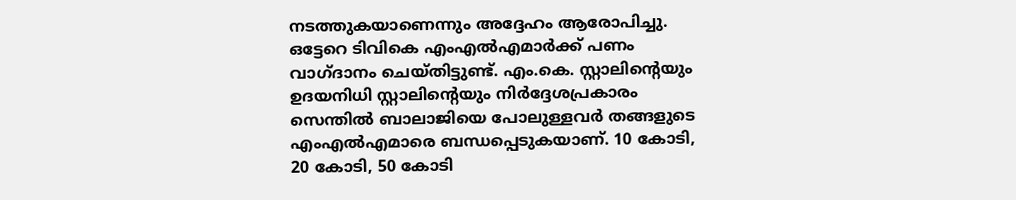നടത്തുകയാണെന്നും അദ്ദേഹം ആരോപിച്ചു. ഒട്ടേറെ ടിവികെ എംഎല്‍എമാര്‍ക്ക് പണം വാഗ്ദാനം ചെയ്തിട്ടുണ്ട്. എം.കെ. സ്റ്റാലിന്റെയും ഉദയനിധി സ്റ്റാലിന്റെയും നിര്‍ദ്ദേശപ്രകാരം സെന്തില്‍ ബാലാജിയെ പോലുള്ളവര്‍ തങ്ങളുടെ എംഎല്‍എമാരെ ബന്ധപ്പെടുകയാണ്. 10 കോടി, 20 കോടി, 50 കോടി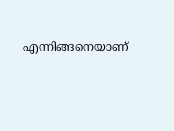എന്നിങ്ങനെയാണ്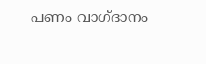പണം വാഗ്ദാനം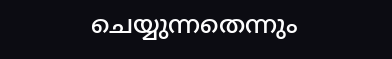ചെയ്യുന്നതെന്നും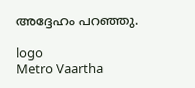അദ്ദേഹം പറഞ്ഞു.

logo
Metro Vaartha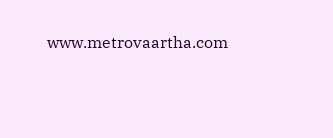www.metrovaartha.com